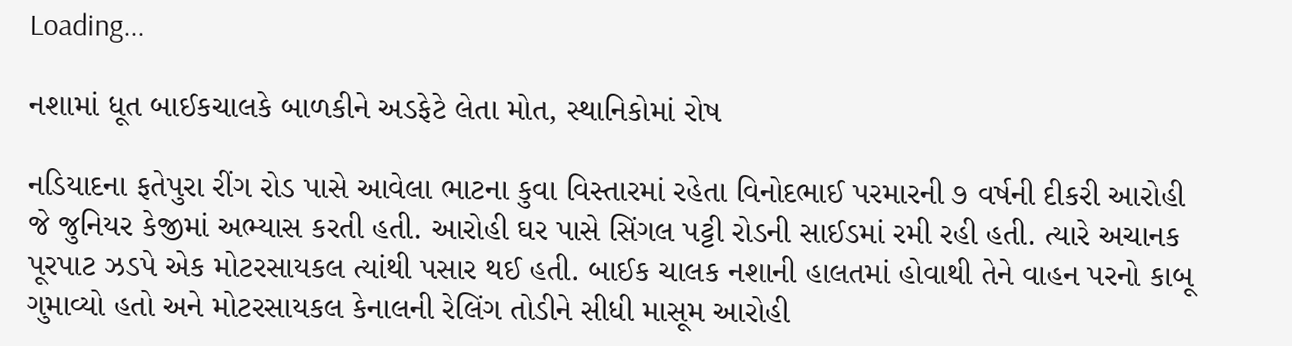Loading...

નશામાં ધૂત બાઈકચાલકે બાળકીને અડફેટે લેતા મોત, સ્થાનિકોમાં રોષ

નડિયાદના ફતેપુરા રીંગ રોડ પાસે આવેલા ભાટના કુવા વિસ્તારમાં રહેતા વિનોદભાઈ પરમારની ૭ વર્ષની દીકરી આરોહી જે જુનિયર કેજીમાં અભ્યાસ કરતી હતી. આરોહી ઘર પાસે સિંગલ પટ્ટી રોડની સાઈડમાં રમી રહી હતી. ત્યારે અચાનક પૂરપાટ ઝડપે એક મોટરસાયકલ ત્યાંથી પસાર થઈ હતી. બાઈક ચાલક નશાની હાલતમાં હોવાથી તેને વાહન પરનો કાબૂ ગુમાવ્યો હતો અને મોટરસાયકલ કેનાલની રેલિંગ તોડીને સીધી માસૂમ આરોહી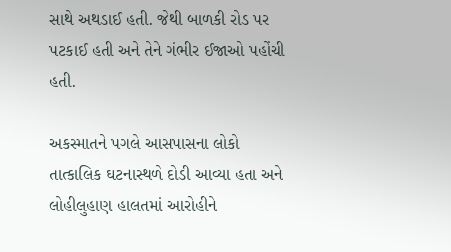સાથે અથડાઈ હતી. જેથી બાળકી રોડ પર પટકાઈ હતી અને તેને ગંભીર ઈજાઓ પહોંચી હતી.

અકસ્માતને પગલે આસપાસના લોકો તાત્કાલિક ઘટનાસ્થળે દોડી આવ્યા હતા અને લોહીલુહાણ હાલતમાં આરોહીને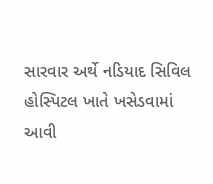સારવાર અર્થે નડિયાદ સિવિલ હોસ્પિટલ ખાતે ખસેડવામાં આવી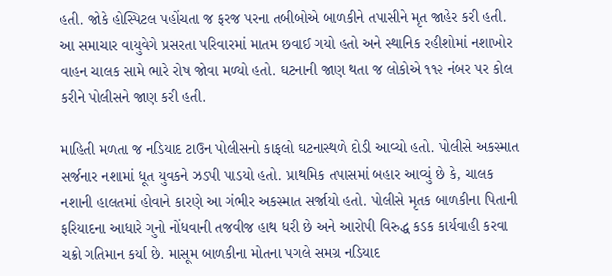હતી. જોકે હોસ્પિટલ પહોંચતા જ ફરજ પરના તબીબોએ બાળકીને તપાસીને મૃત જાહેર કરી હતી. આ સમાચાર વાયુવેગે પ્રસરતા પરિવારમાં માતમ છવાઈ ગયો હતો અને સ્થાનિક રહીશોમાં નશાખોર વાહન ચાલક સામે ભારે રોષ જોવા મળ્યો હતો. ઘટનાની જાણ થતા જ લોકોએ ૧૧૨ નંબર પર કોલ કરીને પોલીસને જાણ કરી હતી.

માહિતી મળતા જ નડિયાદ ટાઉન પોલીસનો કાફલો ઘટનાસ્થળે દોડી આવ્યો હતો. પોલીસે અકસ્માત સર્જનાર નશામાં ધૂત યુવકને ઝડપી પાડયો હતો. પ્રાથમિક તપાસમાં બહાર આવ્યું છે કે, ચાલક નશાની હાલતમાં હોવાને કારણે આ ગંભીર અકસ્માત સર્જાયો હતો. પોલીસે મૃતક બાળકીના પિતાની ફરિયાદના આધારે ગુનો નોંધવાની તજવીજ હાથ ધરી છે અને આરોપી વિરુદ્ધ કડક કાર્યવાહી કરવા ચક્રો ગતિમાન કર્યા છે. માસૂમ બાળકીના મોતના પગલે સમગ્ર નડિયાદ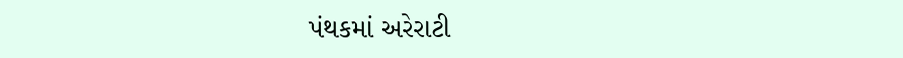પંથકમાં અરેરાટી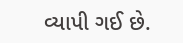વ્યાપી ગઈ છે.